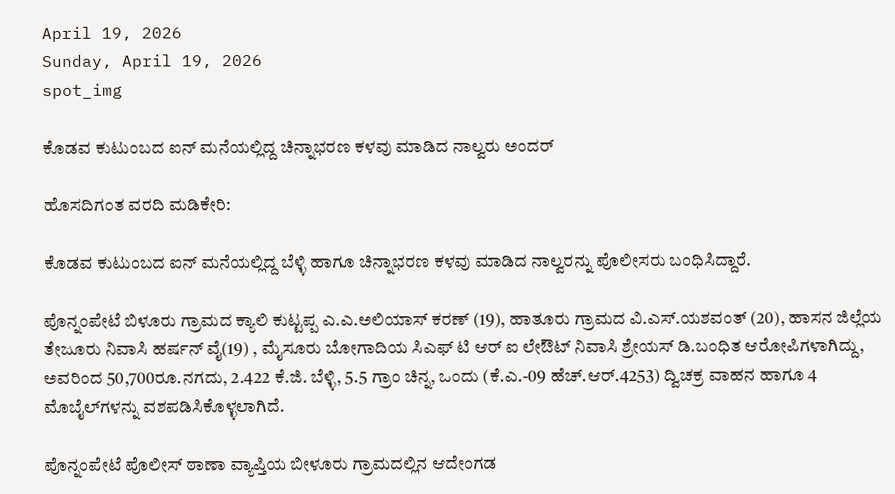April 19, 2026
Sunday, April 19, 2026
spot_img

ಕೊಡವ ಕುಟುಂಬದ ಐನ್ ಮನೆಯಲ್ಲಿದ್ದ ಚಿನ್ನಾಭರಣ ಕಳವು ಮಾಡಿದ ನಾಲ್ವರು ಅಂದರ್‌

ಹೊಸದಿಗಂತ ವರದಿ ಮಡಿಕೇರಿ:

ಕೊಡವ ಕುಟುಂಬದ ಐನ್ ಮನೆಯಲ್ಲಿದ್ದ ಬೆಳ್ಳಿ ಹಾಗೂ ಚಿನ್ನಾಭರಣ ಕಳವು ಮಾಡಿದ ನಾಲ್ವರನ್ನು ಪೊಲೀಸರು ಬಂಧಿಸಿದ್ದಾರೆ.

ಪೊನ್ನಂಪೇಟೆ ಬಿಳೂರು ಗ್ರಾಮದ‌ ಕ್ಯಾಲಿ ಕುಟ್ಟಪ್ಪ ಎ.ಎ.ಅಲಿಯಾಸ್ ಕರಣ್ (19), ಹಾತೂರು ಗ್ರಾಮದ ವಿ.ಎಸ್.ಯಶವಂತ್ (20), ಹಾಸನ ಜಿಲ್ಲೆಯ ತೇಜೂರು ನಿವಾಸಿ ಹರ್ಷನ್ ವೈ(19) , ಮೈಸೂರು ಬೋಗಾದಿಯ ಸಿಎಫ್ ಟಿ ಆರ್ ಐ ಲೇಔಟ್ ನಿವಾಸಿ ಶ್ರೇಯಸ್ ಡಿ.ಬಂಧಿತ‌ ಆರೋಪಿಗಳಾಗಿದ್ದು, ಅವರಿಂದ 50,700ರೂ.ನಗದು, 2.422 ಕೆ.ಜಿ. ಬೆಳ್ಳಿ, 5.5 ಗ್ರಾಂ ಚಿನ್ನ, ಒಂದು (ಕೆ.ಎ.-09 ಹೆಚ್.ಆರ್.4253) ದ್ವಿಚಕ್ರ ವಾಹನ ಹಾಗೂ 4 ಮೊಬೈಲ್‌ಗಳನ್ನು ವಶಪಡಿಸಿಕೊಳ್ಳಲಾಗಿದೆ.

ಪೊನ್ನಂಪೇಟೆ ಪೊಲೀಸ್ ಠಾಣಾ ವ್ಯಾಪ್ತಿಯ ಬೀಳೂರು ಗ್ರಾಮದಲ್ಲಿನ ಆದೇಂಗಡ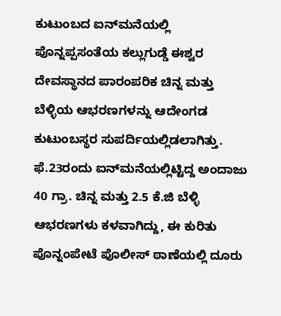ಕುಟುಂಬದ ಐನ್‌ಮನೆಯಲ್ಲಿ ಪೊನ್ನಪ್ಪಸಂತೆಯ ಕಲ್ಲುಗುಡ್ಡೆ ಈಶ್ವರ ದೇವಸ್ಥಾನದ ಪಾರಂಪರಿಕ ಚಿನ್ನ ಮತ್ತು ಬೆಳ್ಳಿಯ ಆಭರಣಗಳನ್ನು ಆದೇಂಗಡ ಕುಟುಂಬಸ್ಥರ ಸುಪರ್ದಿಯಲ್ಲಿಡಲಾಗಿತ್ತು. ಫೆ.23ರಂದು ಐನ್‌ಮನೆಯಲ್ಲಿಟ್ಟಿದ್ದ ಅಂದಾಜು 40 ಗ್ರಾ. ಚಿನ್ನ ಮತ್ತು 2.5 ಕೆ.ಜಿ ಬೆಳ್ಳಿ ಆಭರಣಗಳು ಕಳವಾಗಿದ್ದು, ಈ ಕುರಿತು ಪೊನ್ನಂಪೇಟೆ ಪೊಲೀಸ್ ಠಾಣೆಯಲ್ಲಿ ದೂರು‌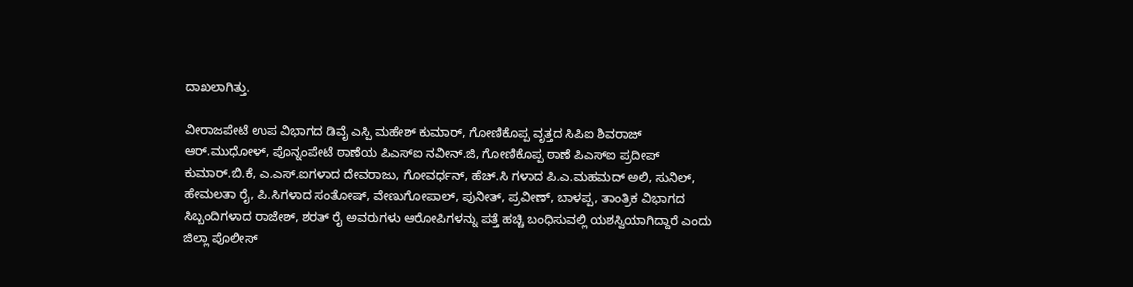ದಾಖಲಾಗಿತ್ತು.

ವೀರಾಜಪೇಟೆ ಉಪ ವಿಭಾಗದ ಡಿವೈ ಎಸ್ಪಿ ಮಹೇಶ್ ಕುಮಾರ್, ಗೋಣಿಕೊಪ್ಪ ವೃತ್ತದ ಸಿಪಿಐ ಶಿವರಾಜ್ ಆರ್.ಮುಧೋಳ್, ಪೊನ್ನಂಪೇಟೆ ಠಾಣೆಯ ಪಿಎಸ್ಐ ನವೀನ್.ಜಿ, ಗೋಣಿಕೊಪ್ಪ ಠಾಣೆ ಪಿಎಸ್ಐ ಪ್ರದೀಪ್ ಕುಮಾರ್.ಬಿ.ಕೆ, ಎ.ಎಸ್.ಐಗಳಾದ ದೇವರಾಜು, ಗೋವರ್ಧನ್, ಹೆಚ್.ಸಿ ಗಳಾದ ಪಿ.ಎ.ಮಹಮದ್ ಅಲಿ, ಸುನಿಲ್, ಹೇಮಲತಾ ರೈ, ಪಿ.ಸಿಗಳಾದ ಸಂತೋಷ್, ವೇಣುಗೋಪಾಲ್, ಪುನೀತ್, ಪ್ರವೀಣ್, ಬಾಳಪ್ಪ, ತಾಂತ್ರಿಕ ವಿಭಾಗದ ಸಿಬ್ಬಂದಿಗಳಾದ ರಾಜೇಶ್, ಶರತ್ ರೈ ಅವರುಗಳು ಆರೋಪಿಗಳನ್ನು ಪತ್ತೆ ಹಚ್ಚಿ ಬಂಧಿಸುವಲ್ಲಿ ಯಶಸ್ವಿಯಾಗಿದ್ದಾರೆ ಎಂದು ಜಿಲ್ಲಾ ಪೊಲೀಸ್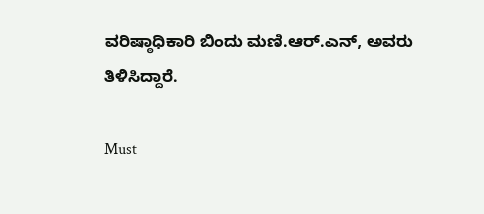ವರಿಷ್ಠಾಧಿಕಾರಿ ಬಿಂದು ಮಣಿ.ಆರ್.ಎನ್, ಅವರು ತಿಳಿಸಿದ್ದಾರೆ.

Must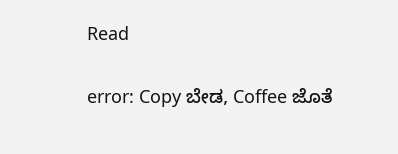Read

error: Copy ಬೇಡ, Coffee ಜೊತೆ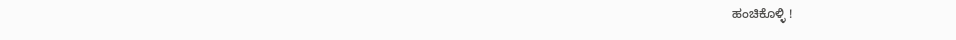ಹಂಚಿಕೊಳ್ಳಿ !